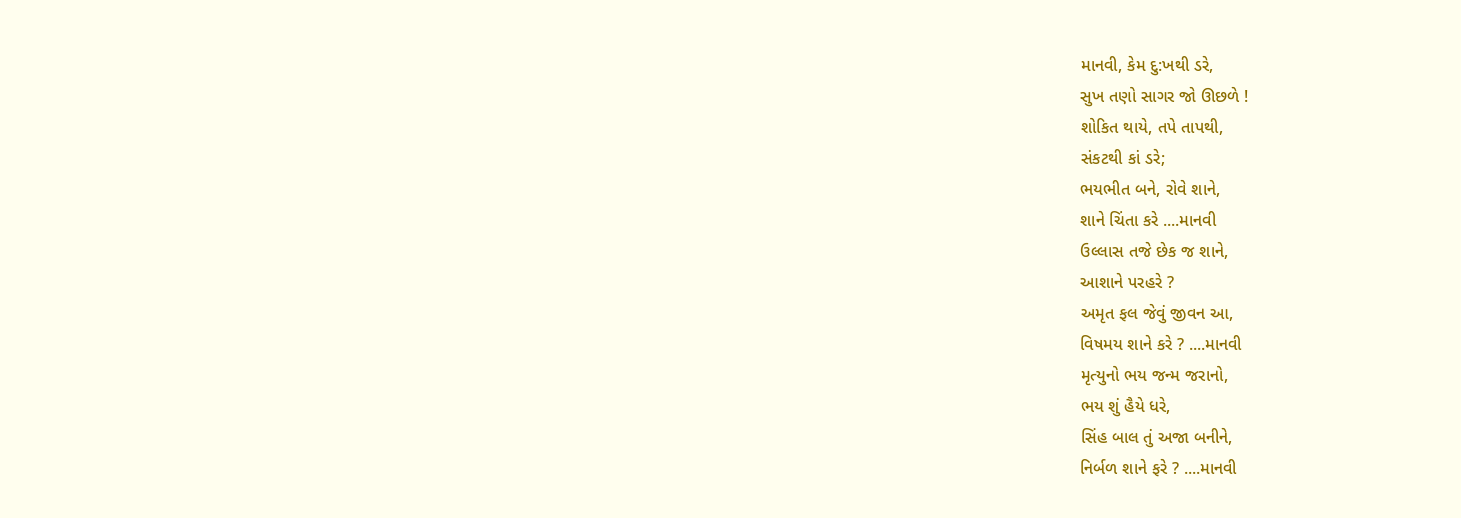માનવી, કેમ દુ:ખથી ડરે,
સુખ તણો સાગર જો ઊછળે !
શોકિત થાયે, તપે તાપથી,
સંકટથી કાં ડરે;
ભયભીત બને, રોવે શાને,
શાને ચિંતા કરે ....માનવી
ઉલ્લાસ તજે છેક જ શાને,
આશાને પરહરે ?
અમૃત ફલ જેવું જીવન આ,
વિષમય શાને કરે ? ....માનવી
મૃત્યુનો ભય જન્મ જરાનો,
ભય શું હૈયે ધરે,
સિંહ બાલ તું અજા બનીને,
નિર્બળ શાને ફરે ? ....માનવી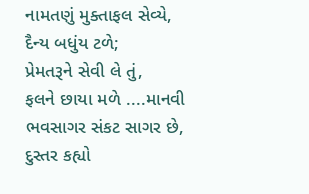નામતણું મુક્તાફલ સેવ્યે,
દૈન્ય બધુંય ટળે;
પ્રેમતરૂને સેવી લે તું,
ફલને છાયા મળે ....માનવી
ભવસાગર સંકટ સાગર છે,
દુસ્તર કહ્યો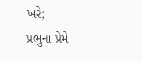ખરે;
પ્રભુના પ્રેમે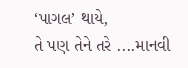‘પાગલ’ થાયે,
તે પણ તેને તરે ....માનવી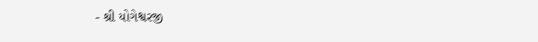- શ્રી યોગેશ્વરજી